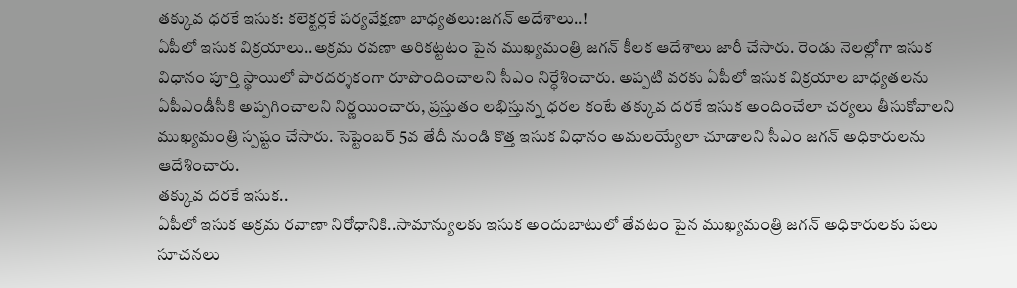తక్కువ ధరకే ఇసుక: కలెక్టర్లకే పర్యవేక్షణా బాధ్యతలు:జగన్ అదేశాలు..!
ఏపీలో ఇసుక విక్రయాలు..అక్రమ రవణా అరికట్టటం పైన ముఖ్యమంత్రి జగన్ కీలక ఆదేశాలు జారీ చేసారు. రెండు నెలల్లోగా ఇసుక విధానం పూర్తి స్థాయిలో పారదర్శకంగా రూపొందించాలని సీఎం నిర్ధేశించారు. అప్పటి వరకు ఏపీలో ఇసుక విక్రయాల బాధ్యతలను ఏపీఎండీసీకి అప్పగించాలని నిర్ణయించారు, ప్రస్తుతం లభిస్తున్న ధరల కంటే తక్కువ దరకే ఇసుక అందించేలా చర్యలు తీసుకోవాలని ముఖ్యమంత్రి స్పష్టం చేసారు. సెప్టెంబర్ 5వ తేదీ నుండి కొత్త ఇసుక విధానం అమలయ్యేలా చూడాలని సీఎం జగన్ అధికారులను ఆదేశించారు.
తక్కువ దరకే ఇసుక..
ఏపీలో ఇసుక అక్రమ రవాణా నిరోధానికి..సామాన్యులకు ఇసుక అందుబాటులో తేవటం పైన ముఖ్యమంత్రి జగన్ అధికారులకు పలు సూచనలు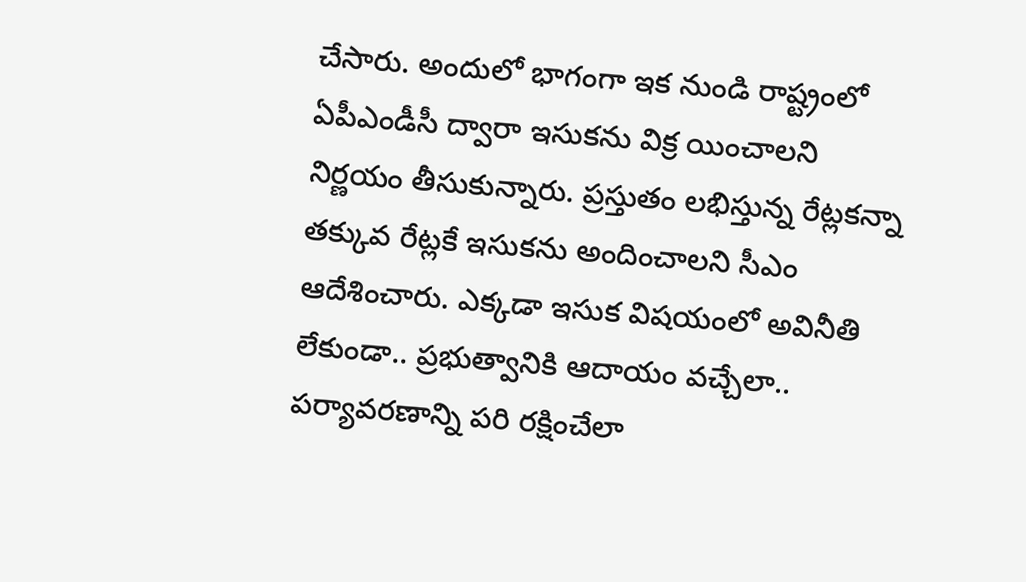చేసారు. అందులో భాగంగా ఇక నుండి రాష్ట్రంలో ఏపీఎండీసీ ద్వారా ఇసుకను విక్ర యించాలని నిర్ణయం తీసుకున్నారు. ప్రస్తుతం లభిస్తున్న రేట్లకన్నా తక్కువ రేట్లకే ఇసుకను అందించాలని సీఎం ఆదేశించారు. ఎక్కడా ఇసుక విషయంలో అవినీతి లేకుండా.. ప్రభుత్వానికి ఆదాయం వచ్చేలా.. పర్యావరణాన్ని పరి రక్షించేలా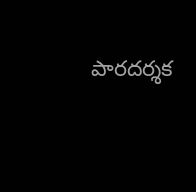పారదర్శక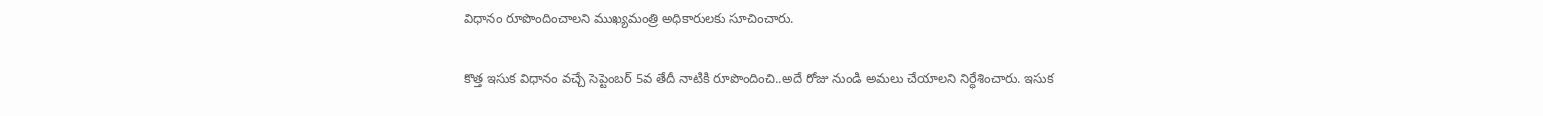విధానం రూపొందించాలని ముఖ్యమంత్రి అధికారులకు సూచించారు.

కొత్త ఇసుక విధానం వచ్చే సెప్టెంబర్ 5వ తేదీ నాటికి రూపొందించి..అదే రోజు నుండి అమలు చేయాలని నిర్ధేశించారు. ఇసుక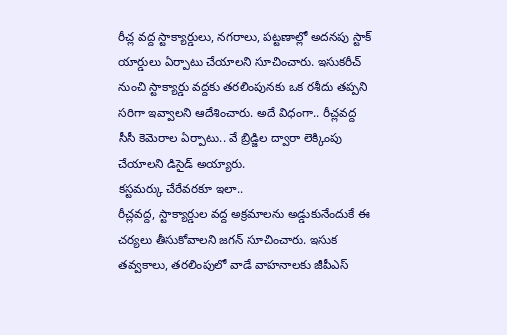రీచ్ల వద్ద స్టాక్యార్డులు, నగరాలు, పట్టణాల్లో అదనపు స్టాక్ యార్డులు ఏర్పాటు చేయాలని సూచించారు. ఇసుకరీచ్ నుంచి స్టాక్యార్డు వద్దకు తరలింపునకు ఒక రశీదు తప్పని సరిగా ఇవ్వాలని ఆదేశించారు. అదే విధంగా.. రీచ్లవద్ద సీసీ కెమెరాల ఏర్పాటు.. వే బ్రిడ్జిల ద్వారా లెక్కింపు చేయాలని డిసైడ్ అయ్యారు.
కస్టమర్కు చేరేవరకూ ఇలా..
రీచ్లవద్ద, స్టాక్యార్డుల వద్ద అక్రమాలను అడ్డుకునేందుకే ఈ చర్యలు తీసుకోవాలని జగన్ సూచించారు. ఇసుక తవ్వకాలు, తరలింపులో వాడే వాహనాలకు జీపీఎస్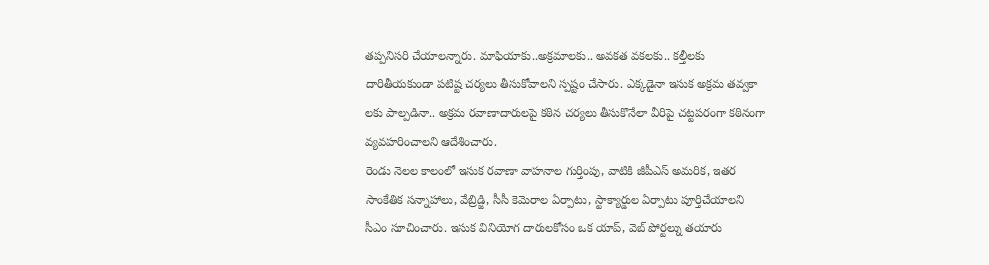తప్పనిసరి చేయాలన్నారు. మాఫియాకు..అక్రమాలకు.. అవకత వకలకు.. కల్తీలకు దారితీయకుండా పటిష్ట చర్యలు తీసుకోవాలని స్పష్టం చేసారు. ఎక్కడైనా ఇసుక అక్రమ తవ్వకా లకు పాల్పడినా.. అక్రమ రవాణాదారులపై కఠిన చర్యలు తీసుకొనేలా వీరిపై చట్టపరంగా కఠినంగా వ్యవహరించాలని ఆదేశించారు.
రెండు నెలల కాలంలో ఇసుక రవాణా వాహనాల గుర్తింపు, వాటికి జీపీఎస్ అమరిక, ఇతర సాంకేతిక సన్నాహాలు, వేబ్రిడ్జి, సీసీ కెమెరాల ఏర్పాటు, స్టాక్యార్డుల ఏర్పాటు పూర్తిచేయాలని సీఎం సూచించారు. ఇసుక వినియోగ దారులకోసం ఒక యాప్, వెబ్ పోర్టల్ను తయారు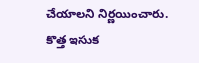చేయాలని నిర్ణయించారు. కొత్త ఇసుక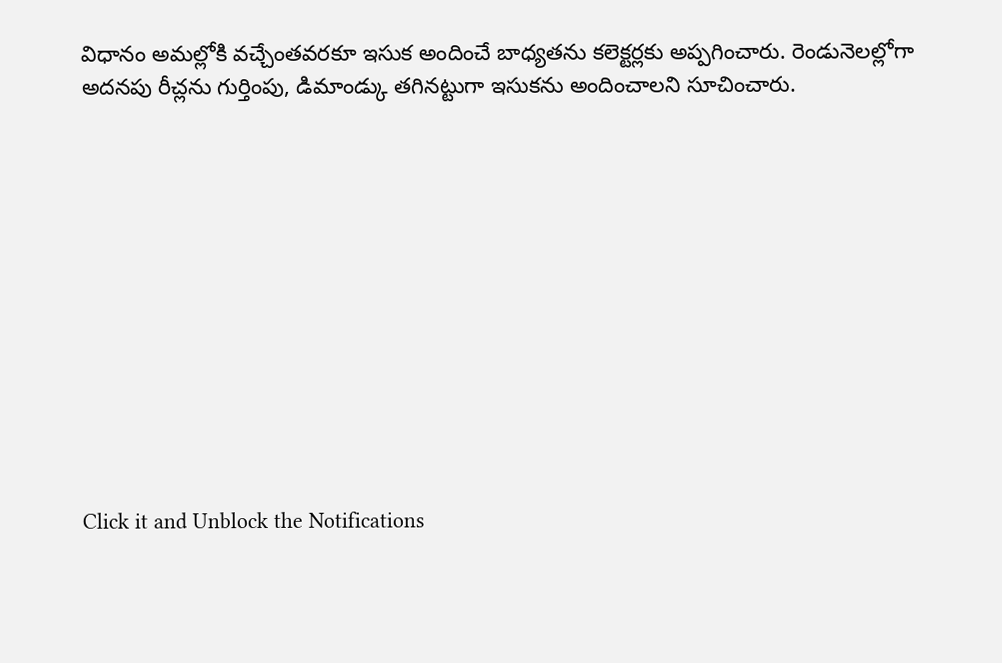విధానం అమల్లోకి వచ్చేంతవరకూ ఇసుక అందించే బాధ్యతను కలెక్టర్లకు అప్పగించారు. రెండునెలల్లోగా అదనపు రీచ్లను గుర్తింపు, డిమాండ్కు తగినట్టుగా ఇసుకను అందించాలని సూచించారు.












Click it and Unblock the Notifications